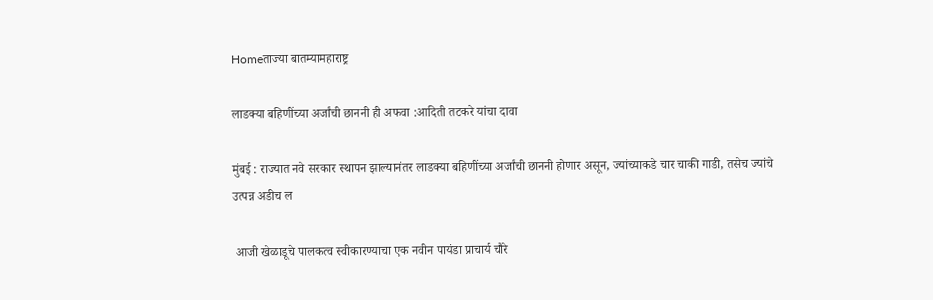Homeताज्या बातम्यामहाराष्ट्र

लाडक्या बहिणींच्या अर्जांची छाननी ही अफवा :आदिती तटकरे यांचा दावा

मुंबई : राज्यात नवे सरकार स्थापन झाल्यानंतर लाडक्या बहिणींच्या अर्जांची छाननी होणार असून, ज्यांच्याकडे चार चाकी गाडी, तसेच ज्यांचे उत्पन्न अडीच ल

 आजी खेळाडूचे पालकत्व स्वीकारण्याचा एक नवीन पायंडा प्राचार्य चौरे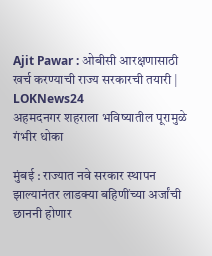Ajit Pawar : ओबीसी आरक्षणासाठी खर्च करण्याची राज्य सरकारची तयारी | LOKNews24
अहमदनगर शहराला भविष्यातील पूरामुळे गंभीर धोका

मुंबई : राज्यात नवे सरकार स्थापन झाल्यानंतर लाडक्या बहिणींच्या अर्जांची छाननी होणार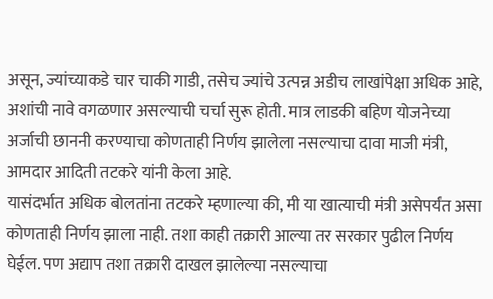असून, ज्यांच्याकडे चार चाकी गाडी, तसेच ज्यांचे उत्पन्न अडीच लाखांपेक्षा अधिक आहे, अशांची नावे वगळणार असल्याची चर्चा सुरू होती. मात्र लाडकी बहिण योजनेच्या अर्जाची छाननी करण्याचा कोणताही निर्णय झालेला नसल्याचा दावा माजी मंत्री, आमदार आदिती तटकरे यांनी केला आहे.
यासंदर्भात अधिक बोलतांना तटकरे म्हणाल्या की, मी या खात्याची मंत्री असेपर्यंत असा कोणताही निर्णय झाला नाही. तशा काही तक्रारी आल्या तर सरकार पुढील निर्णय घेईल. पण अद्याप तशा तक्रारी दाखल झालेल्या नसल्याचा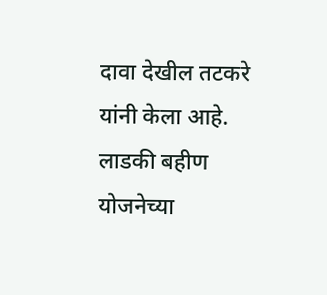दावा देखील तटकरे यांनी केला आहे. लाडकी बहीण योजनेच्या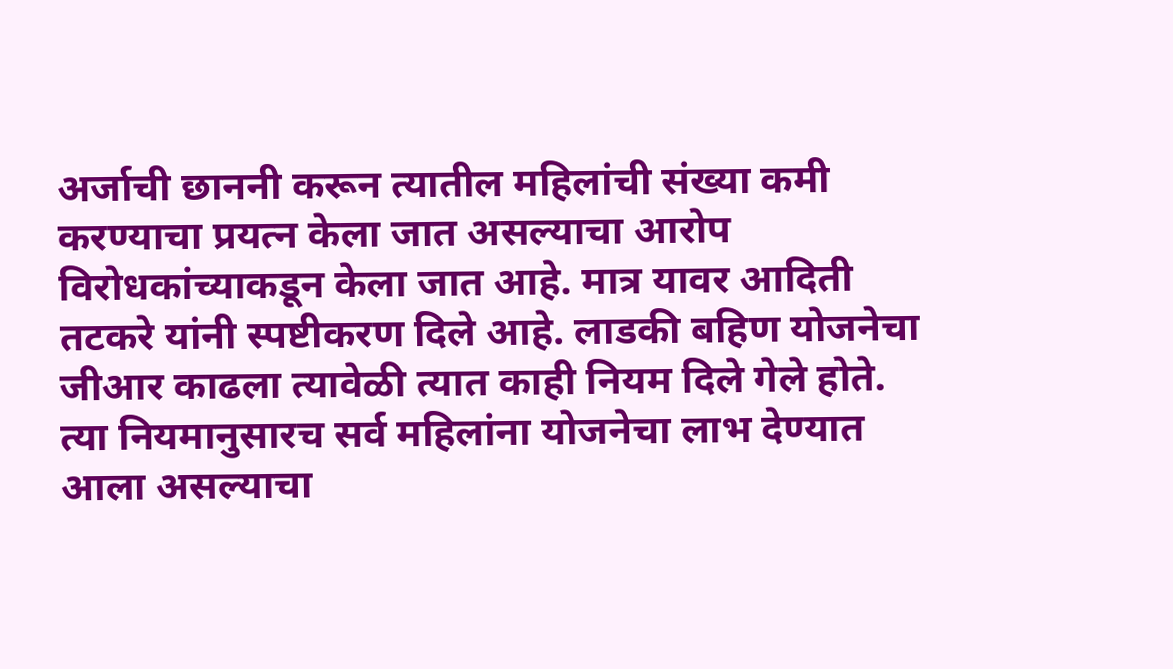अर्जाची छाननी करून त्यातील महिलांची संख्या कमी करण्याचा प्रयत्न केला जात असल्याचा आरोप विरोधकांच्याकडून केला जात आहे. मात्र यावर आदिती तटकरे यांनी स्पष्टीकरण दिले आहे. लाडकी बहिण योजनेचा जीआर काढला त्यावेळी त्यात काही नियम दिले गेले होते. त्या नियमानुसारच सर्व महिलांना योजनेचा लाभ देण्यात आला असल्याचा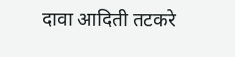दावा आदिती तटकरे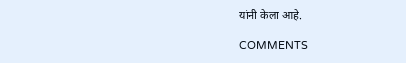यांनी केला आहे.

COMMENTS